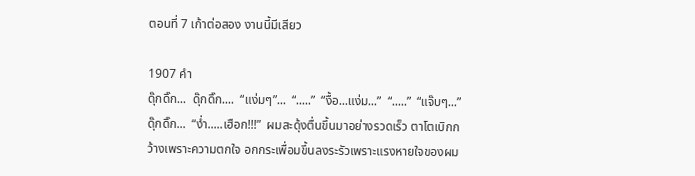ตอนที่ 7 เก้าต่อสอง งานนี้มีเสียว

1907 คำ
ดุ๊กดิ๊ก...  ดุ๊กดิ๊ก....  “แง่มๆ”...  “.....”  “งื้อ...แง่ม...”  “.....”  “แจ๊บๆ...”  ดุ๊กดิ๊ก...  “ง่ำ.....เฮือก!!!”  ผมสะดุ้งตื่นขึ้นมาอย่างรวดเร็ว ตาโตเบิกกว้างเพราะความตกใจ อกกระเพื่อมขึ้นลงระรัวเพราะแรงหายใจของผม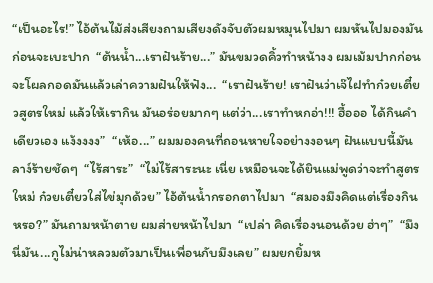“เป็นอะไร!” ไอ้ต้นไม้ส่งเสียงถามเสียงดังจับตัวผมหมุนไปมา ผมหันไปมองมันก่อนจะเบะปาก  “ต้นน้ำ...เราฝันร้าย...” มันขมวดคิ้วทำหน้างง ผมเม้มปากก่อนจะโผลกอดมันแล้วเล่าความฝันให้ฟัง...  “เราฝันร้าย! เราฝันว่าเจ๊ไฝทำก๋วยเตี๋ยวสูตรใหม่ แล้วให้เรากิน มันอร่อยมากๆ แต่ว่า...เราทำหกอ่า!!! ฮื้อออ ได้กินคำเดียวเอง แง้งงงง”  “เห้อ...” ผมมองคนที่ถอนหายใจอย่างงอนๆ ฝันแบบนี้มันลาง์ร้ายชัดๆ  “ไร้สาระ”  “ไม่ไร้สาระนะ เนี่ย เหมือนจะได้ยินแม่พูดว่าจะทำสูตรใหม่ ก๋วยเตี๋ยวใส่ไข่มุกด้วย” ไอ้ต้นน้ำกรอกตาไปมา  “สมองมึงคิดแต่เรื่องกินหรอ?” มันถามหน้าตาย ผมส่ายหน้าไปมา  “เปล่า คิดเรื่องนอนด้วย ฮ่าๆ”  “มึงนี่มัน...กูไม่น่าหลวมตัวมาเป็นเพื่อนกับมึงเลย” ผมยกยิ้มห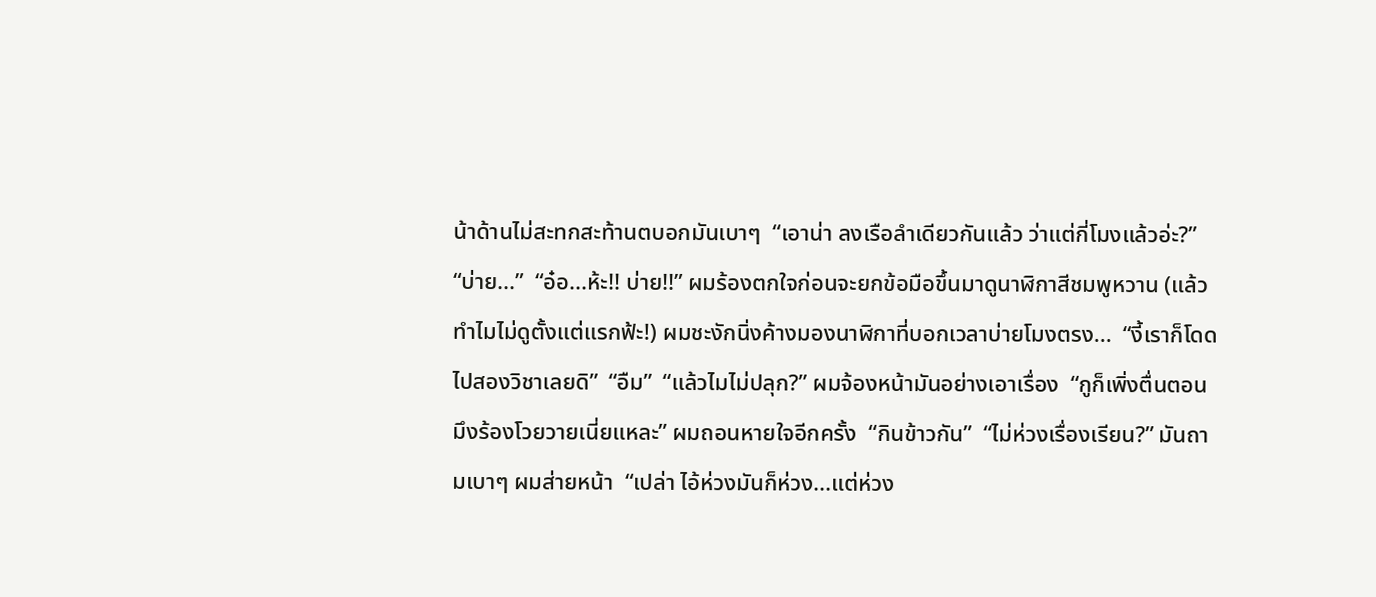น้าด้านไม่สะทกสะท้านตบอกมันเบาๆ  “เอาน่า ลงเรือลำเดียวกันแล้ว ว่าแต่กี่โมงแล้วอ่ะ?”  “บ่าย...”  “อ๋อ...ห้ะ!! บ่าย!!” ผมร้องตกใจก่อนจะยกข้อมือขึ้นมาดูนาฬิกาสีชมพูหวาน (แล้วทำไมไม่ดูตั้งแต่แรกฟ้ะ!) ผมชะงักนิ่งค้างมองนาฬิกาที่บอกเวลาบ่ายโมงตรง...  “งี้เราก็โดดไปสองวิชาเลยดิ”  “อืม”  “แล้วไมไม่ปลุก?” ผมจ้องหน้ามันอย่างเอาเรื่อง  “กูก็เพิ่งตื่นตอนมึงร้องโวยวายเนี่ยแหละ” ผมถอนหายใจอีกครั้ง  “กินข้าวกัน”  “ไม่ห่วงเรื่องเรียน?” มันถามเบาๆ ผมส่ายหน้า  “เปล่า ไอ้ห่วงมันก็ห่วง...แต่ห่วง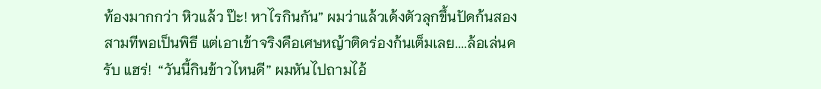ท้องมากกว่า หิวแล้ว ป๊ะ! หาไรกินกัน” ผมว่าแล้วเด้งตัวลุกขึ้นปัดก้นสองสามทีพอเป็นพิธี แต่เอาเข้าจริงคือเศษหญ้าติดร่องก้นเต็มเลย....ล้อเล่นครับ แฮร่!  “วันนี้กินข้าวไหนดี” ผมหันไปถามไอ้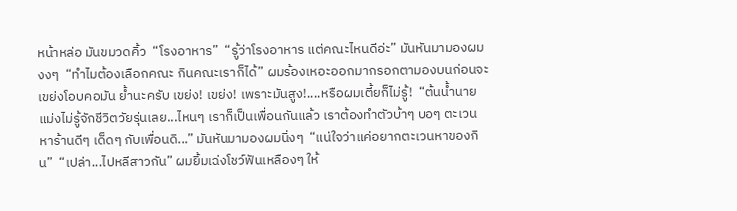หน้าหล่อ มันขมวดคิ้ว  “โรงอาหาร”  “รู้ว่าโรงอาหาร แต่คณะไหนดีอ่ะ” มันหันมามองผมงงๆ  “ทำไมต้องเลือกคณะ กินคณะเราก็ได้” ผมร้องเหอะออกมากรอกตามองบนก่อนจะเขย่งโอบคอมัน ย้ำนะครับ เขย่ง! เขย่ง! เพราะมันสูง!....หรือผมเตี้ยก็ไม่รู้!  “ต้นน้ำนายแม่งไม่รู้จักชีวิตวัยรุ่นเลย...ไหนๆ เราก็เป็นเพื่อนกันแล้ว เราต้องทำตัวบ้าๆ บอๆ ตะเวนหาร้านดีๆ เด็ดๆ กับเพื่อนดิ...” มันหันมามองผมนิ่งๆ  “แน่ใจว่าแค่อยากตะเวนหาของกิน”  “เปล่า...ไปหลีสาวกัน” ผมยิ้มเฉ่งโชว์ฟันเหลืองๆ ให้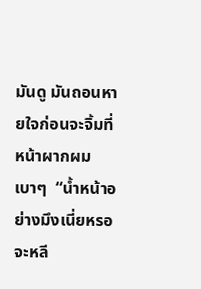มันดู มันถอนหายใจก่อนจะจิ้มที่หน้าผากผมเบาๆ  “น้ำหน้าอย่างมึงเนี่ยหรอจะหลี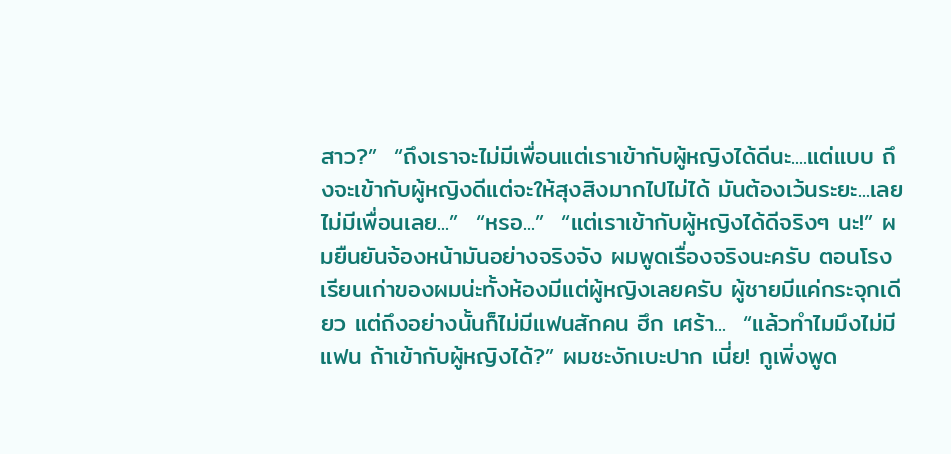สาว?”  “ถึงเราจะไม่มีเพื่อนแต่เราเข้ากับผู้หญิงได้ดีนะ....แต่แบบ ถึงจะเข้ากับผู้หญิงดีแต่จะให้สุงสิงมากไปไม่ได้ มันต้องเว้นระยะ...เลยไม่มีเพื่อนเลย...”  “หรอ...”  “แต่เราเข้ากับผู้หญิงได้ดีจริงๆ นะ!” ผมยืนยันจ้องหน้ามันอย่างจริงจัง ผมพูดเรื่องจริงนะครับ ตอนโรงเรียนเก่าของผมน่ะทั้งห้องมีแต่ผู้หญิงเลยครับ ผู้ชายมีแค่กระจุกเดียว แต่ถึงอย่างนั้นก็ไม่มีแฟนสักคน ฮึก เศร้า...  “แล้วทำไมมึงไม่มีแฟน ถ้าเข้ากับผู้หญิงได้?” ผมชะงักเบะปาก เนี่ย! กูเพิ่งพูด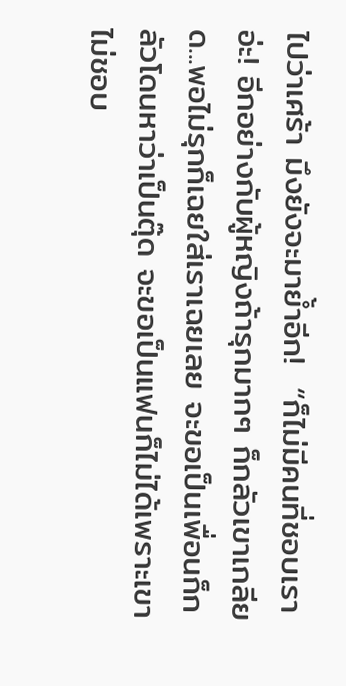ไปว่าเศร้า มึงยังจะมาย้ำอีก!  “ก็ไม่มีคนที่ชอบเราอ่ะ! อีกอย่างกับผู้หญิงถ้ารุกมากๆ ก็กลัวเขาเกลียด...พอไม่รุกก็เฉยใส่เราเฉยเลย จะขอเป็นเพื่อนก็กลัวโดนหาว่าเป็นตุ๊ด จะขอเป็นแฟนก็ไม่ได้เพราะเขาไม่ชอบ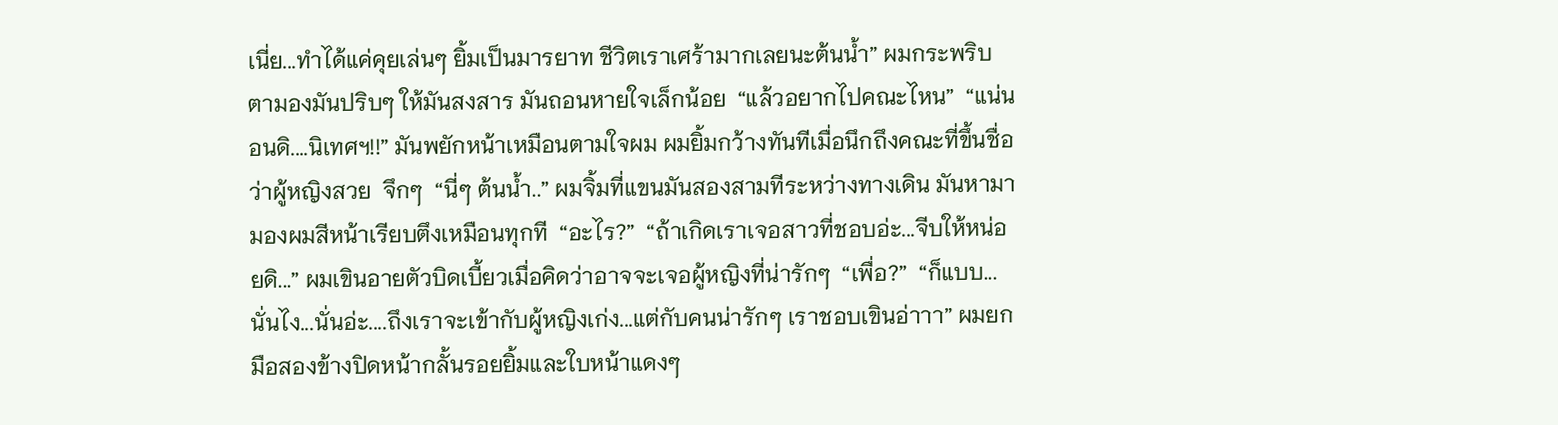เนี่ย...ทำได้แค่คุยเล่นๆ ยิ้มเป็นมารยาท ชีวิตเราเศร้ามากเลยนะต้นน้ำ” ผมกระพริบตามองมันปริบๆ ให้มันสงสาร มันถอนหายใจเล็กน้อย  “แล้วอยากไปคณะไหน”  “แน่นอนดิ....นิเทศฯ!!” มันพยักหน้าเหมือนตามใจผม ผมยิ้มกว้างทันทีเมื่อนึกถึงคณะที่ขึ้นชื่อว่าผู้หญิงสวย  จึกๆ  “นี่ๆ ต้นน้ำ..” ผมจิ้มที่แขนมันสองสามทีระหว่างทางเดิน มันหามามองผมสีหน้าเรียบตึงเหมือนทุกที  “อะไร?”  “ถ้าเกิดเราเจอสาวที่ชอบอ่ะ...จีบให้หน่อยดิ...” ผมเขินอายตัวบิดเบี้ยวเมื่อคิดว่าอาจจะเจอผู้หญิงที่น่ารักๆ  “เพื่อ?”  “ก็แบบ...นั่นไง...นั่นอ่ะ....ถึงเราจะเข้ากับผู้หญิงเก่ง...แต่กับคนน่ารักๆ เราชอบเขินอ่าาา” ผมยกมือสองข้างปิดหน้ากลั้นรอยยิ้มและใบหน้าแดงๆ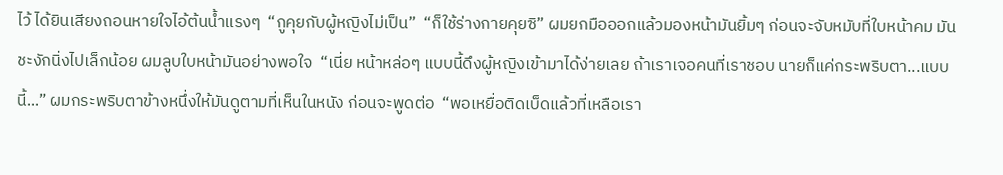ไว้ ได้ยินเสียงถอนหายใจไอ้ต้นน้ำแรงๆ  “กูคุยกับผู้หญิงไม่เป็น”  “ก็ใช้ร่างกายคุยซิ” ผมยกมือออกแล้วมองหน้ามันยิ้มๆ ก่อนจะจับหมับที่ใบหน้าคม มันชะงักนิ่งไปเล็กน้อย ผมลูบใบหน้ามันอย่างพอใจ  “เนี่ย หน้าหล่อๆ แบบนี้ดึงผู้หญิงเข้ามาได้ง่ายเลย ถ้าเราเจอคนที่เราชอบ นายก็แค่กระพริบตา...แบบนี้...” ผมกระพริบตาข้างหนึ่งให้มันดูตามที่เห็นในหนัง ก่อนจะพูดต่อ  “พอเหยื่อติดเบ็ดแล้วที่เหลือเรา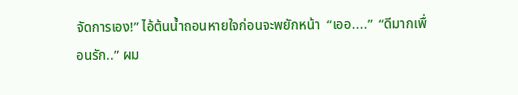จัดการเอง!” ไอ้ต้นน้ำถอนหายใจก่อนจะพยักหน้า  “เออ....”  “ดีมากเพื่อนรัก..” ผม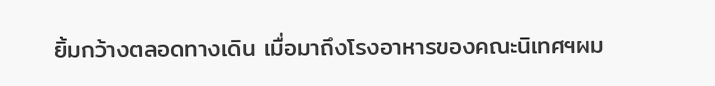ยิ้มกว้างตลอดทางเดิน เมื่อมาถึงโรงอาหารของคณะนิเทศฯผม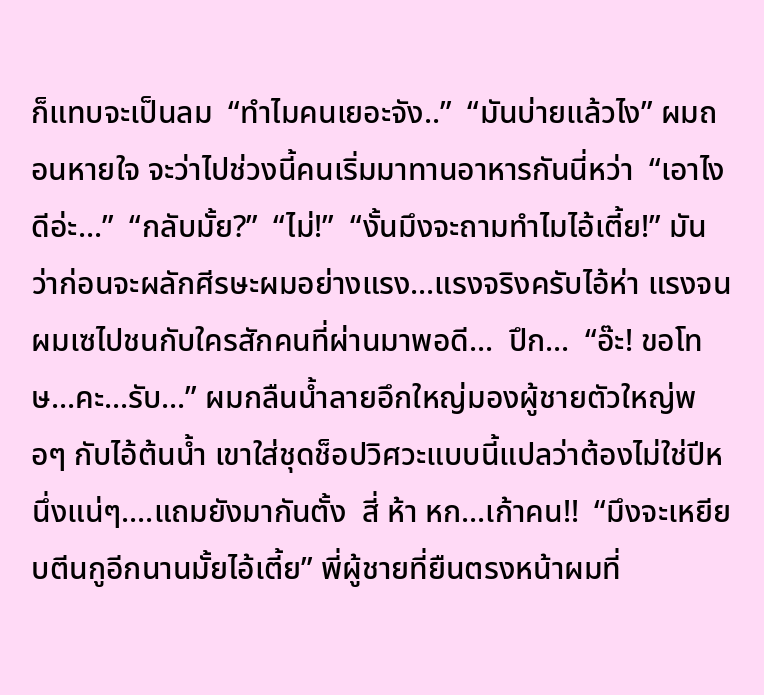ก็แทบจะเป็นลม  “ทำไมคนเยอะจัง..”  “มันบ่ายแล้วไง” ผมถอนหายใจ จะว่าไปช่วงนี้คนเริ่มมาทานอาหารกันนี่หว่า  “เอาไงดีอ่ะ...”  “กลับมั้ย?”  “ไม่!”  “งั้นมึงจะถามทำไมไอ้เตี้ย!” มันว่าก่อนจะผลักศีรษะผมอย่างแรง...แรงจริงครับไอ้ห่า แรงจนผมเซไปชนกับใครสักคนที่ผ่านมาพอดี...  ปึก...  “อ๊ะ! ขอโทษ...คะ...รับ...” ผมกลืนน้ำลายอึกใหญ่มองผู้ชายตัวใหญ่พอๆ กับไอ้ต้นน้ำ เขาใส่ชุดช็อปวิศวะแบบนี้แปลว่าต้องไม่ใช่ปีหนึ่งแน่ๆ....แถมยังมากันตั้ง  สี่ ห้า หก...เก้าคน!!  “มึงจะเหยียบตีนกูอีกนานมั้ยไอ้เตี้ย” พี่ผู้ชายที่ยืนตรงหน้าผมที่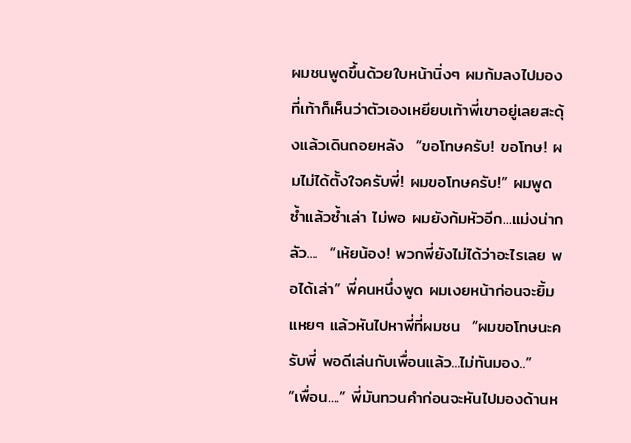ผมชนพูดขึ้นด้วยใบหน้านิ่งๆ ผมก้มลงไปมองที่เท้าก็เห็นว่าตัวเองเหยียบเท้าพี่เขาอยู่เลยสะดุ้งแล้วเดินถอยหลัง  “ขอโทษครับ! ขอโทษ! ผมไม่ได้ตั้งใจครับพี่! ผมขอโทษครับ!” ผมพูดซ้ำแล้วซ้ำเล่า ไม่พอ ผมยังก้มหัวอีก...แม่งน่ากลัว....  “เห้ยน้อง! พวกพี่ยังไม่ได้ว่าอะไรเลย พอได้เล่า” พี่คนหนึ่งพูด ผมเงยหน้าก่อนจะยิ้มแหยๆ แล้วหันไปหาพี่ที่ผมชน  “ผมขอโทษนะครับพี่ พอดีเล่นกับเพื่อนแล้ว...ไม่ทันมอง..”  “เพื่อน....” พี่มันทวนคำก่อนจะหันไปมองด้านห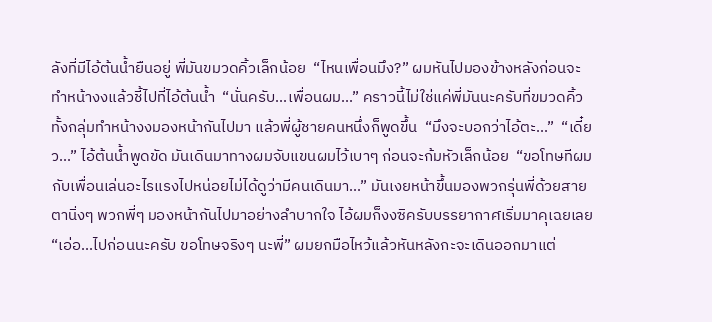ลังที่มีไอ้ต้นน้ำยืนอยู่ พี่มันขมวดคิ้วเล็กน้อย  “ไหนเพื่อนมึง?” ผมหันไปมองข้างหลังก่อนจะทำหน้างงแล้วชี้ไปที่ไอ้ต้นน้ำ  “นั่นครับ...เพื่อนผม...” คราวนี้ไม่ใช่แค่พี่มันนะครับที่ขมวดคิ้ว ทั้งกลุ่มทำหน้างงมองหน้ากันไปมา แล้วพี่ผู้ชายคนหนึ่งก็พูดขึ้น  “มึงจะบอกว่าไอ้ตะ...”  “เดี๋ยว...” ไอ้ต้นน้ำพูดขัด มันเดินมาทางผมจับแขนผมไว้เบาๆ ก่อนจะก้มหัวเล็กน้อย  “ขอโทษทีผมกับเพื่อนเล่นอะไรแรงไปหน่อยไม่ได้ดูว่ามีคนเดินมา...” มันเงยหน้าขึ้นมองพวกรุ่นพี่ด้วยสายตานิ่งๆ พวกพี่ๆ มองหน้ากันไปมาอย่างลำบากใจ ไอ้ผมก็งงซิครับบรรยากาศเริ่มมาคุเฉยเลย  “เอ่อ...ไปก่อนนะครับ ขอโทษจริงๆ นะพี่” ผมยกมือไหว้แล้วหันหลังกะจะเดินออกมาแต่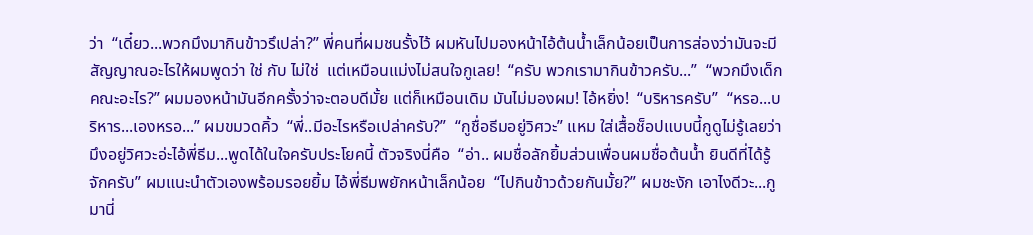ว่า  “เดี๋ยว...พวกมึงมากินข้าวรึเปล่า?” พี่คนที่ผมชนรั้งไว้ ผมหันไปมองหน้าไอ้ต้นน้ำเล็กน้อยเป็นการส่องว่ามันจะมีสัญญาณอะไรให้ผมพูดว่า ใช่ กับ ไม่ใช่  แต่เหมือนแม่งไม่สนใจกูเลย!  “ครับ พวกเรามากินข้าวครับ...”  “พวกมึงเด็กคณะอะไร?” ผมมองหน้ามันอีกครั้งว่าจะตอบดีมั้ย แต่ก็เหมือนเดิม มันไม่มองผม! ไอ้หยิ่ง!  “บริหารครับ”  “หรอ...บริหาร...เองหรอ...” ผมขมวดคิ้ว  “พี่..มีอะไรหรือเปล่าครับ?”  “กูชื่อธีมอยู่วิศวะ” แหม ใส่เสื้อช็อปแบบนี้กูดูไม่รู้เลยว่ามึงอยู่วิศวะอ่ะไอ้พี่ธีม...พูดได้ในใจครับประโยคนี้ ตัวจริงนี่คือ  “อ่า.. ผมชื่อลักยิ้มส่วนเพื่อนผมชื่อต้นน้ำ ยินดีที่ได้รู้จักครับ” ผมแนะนำตัวเองพร้อมรอยยิ้ม ไอ้พี่ธีมพยักหน้าเล็กน้อย  “ไปกินข้าวด้วยกันมั้ย?” ผมชะงัก เอาไงดีวะ...กูมานี่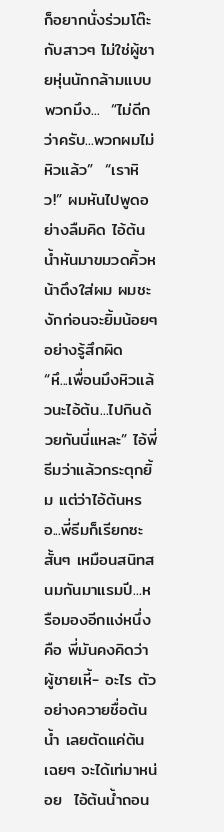ก็อยากนั่งร่วมโต๊ะกับสาวๆ ไม่ใช่ผู้ชายหุ่นนักกล้ามแบบพวกมึง...  “ไม่ดีกว่าครับ...พวกผมไม่หิวแล้ว”  “เราหิว!” ผมหันไปพูดอย่างลืมคิด ไอ้ต้นน้ำหันมาขมวดคิ้วหน้าตึงใส่ผม ผมชะงักก่อนจะยิ้มน้อยๆ อย่างรู้สึกผิด  “หึ...เพื่อนมึงหิวแล้วนะไอ้ต้น...ไปกินด้วยกันนี่แหละ” ไอ้พี่ธีมว่าแล้วกระตุกยิ้ม แต่ว่าไอ้ต้นหรอ...พี่ธีมก็เรียกซะสั้นๆ เหมือนสนิทสนมกันมาแรมปี...หรือมองอีกแง่หนึ่งคือ พี่มันคงคิดว่าผู้ชายเหี้- อะไร ตัวอย่างควายชื่อต้นน้ำ เลยตัดแค่ต้นเฉยๆ จะได้เท่มาหน่อย  ไอ้ต้นน้ำถอน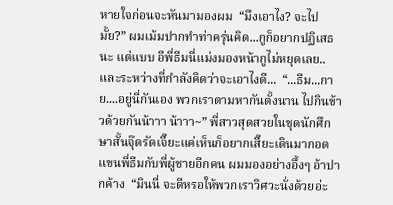หายใจก่อนจะหันมามองผม  “มึงเอาไง? จะไปมั้ย?” ผมเม้มปากทำท่าครุ่นคิด...กูก็อยากปฏิเสธนะ แต่แบบ อีพี่ธีมนี่แม่งมองหน้ากูไม่หยุดเลย..  และระหว่างที่กำลังคิดว่าจะเอาไงดี...  “...ธีม...กาย....อยู่นี่กันเอง พวกเราตามหากันตั้งนาน ไปกินข้าวด้วยกันน้าาา น้าาา~” พี่สาวสุดสวยในชุดนักศึกษาสั้นจุ๊ดรัดเจี๊ยะแค่เห็นก็อยากเสี๊ยะเดินมากอดแขนพี่ธีมกับพี่ผู้ชายอีกคน ผมมองอย่างอึ้งๆ อ้าปากค้าง  “มินนี่ จะดีหรอให้พวกเราวิศวะนั่งด้วยอ่ะ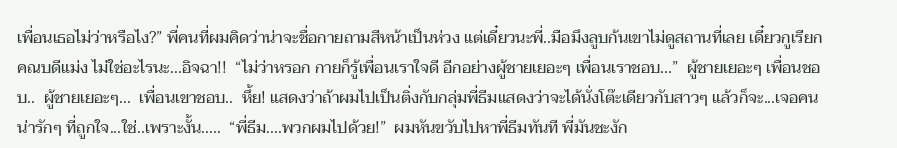เพื่อนเธอไม่ว่าหรือไง?” พี่คนที่ผมคิดว่าน่าจะชื่อกายถามสีหน้าเป็นห่วง แต่เดี๋ยวนะพี่..มือมึงลูบก้นเขาไม่ดูสถานที่เลย เดี๋ยวกูเรียกคณบดีแม่ง ไม่ใช่อะไรนะ...อิจฉา!!  “ไม่ว่าหรอก กายก็รู้เพื่อนเราใจดี อีกอย่างผู้ชายเยอะๆ เพื่อนเราชอบ...”  ผู้ชายเยอะๆ เพื่อนชอบ..  ผู้ชายเยอะๆ...  เพื่อนเขาชอบ..  หึ้ย! แสดงว่าถ้าผมไปเป็นติ่งกับกลุ่มพี่ธีมแสดงว่าจะได้นั่งโต๊ะเดียวกับสาวๆ แล้วก็จะ...เจอคนน่ารักๆ ที่ถูกใจ...ใช่..เพราะงั้น.....  “พี่ธีม....พวกผมไปด้วย!”  ผมหันขวับไปหาพี่ธีมทันที พี่มันชะงัก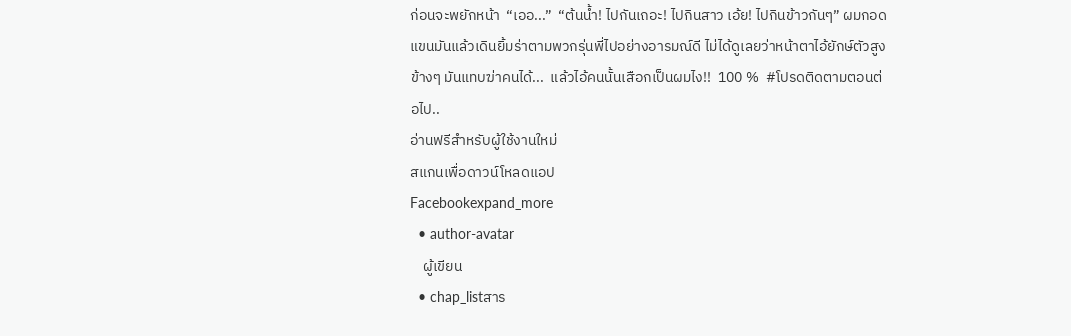ก่อนจะพยักหน้า  “เออ...”  “ต้นน้ำ! ไปกันเถอะ! ไปกินสาว เอ้ย! ไปกินข้าวกันๆ” ผมกอดแขนมันแล้วเดินยิ้มร่าตามพวกรุ่นพี่ไปอย่างอารมณ์ดี ไม่ได้ดูเลยว่าหน้าตาไอ้ยักษ์ตัวสูงข้างๆ มันแทบฆ่าคนได้...  แล้วไอ้คนนั้นเสือกเป็นผมไง!!  100 %  #โปรดติดตามตอนต่อไป..
อ่านฟรีสำหรับผู้ใช้งานใหม่
สแกนเพื่อดาวน์โหลดแอป
Facebookexpand_more
  • author-avatar
    ผู้เขียน
  • chap_listสาร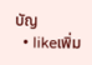บัญ
  • likeเพิ่ม